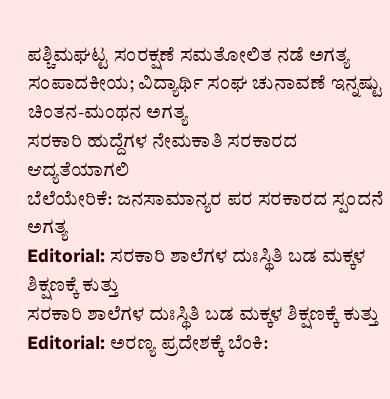ಪಶ್ಚಿಮಘಟ್ಟ ಸಂರಕ್ಷಣೆ ಸಮತೋಲಿತ ನಡೆ ಅಗತ್ಯ
ಸಂಪಾದಕೀಯ; ವಿದ್ಯಾರ್ಥಿ ಸಂಘ ಚುನಾವಣೆ ಇನ್ನಷ್ಟು ಚಿಂತನ-ಮಂಥನ ಅಗತ್ಯ
ಸರಕಾರಿ ಹುದ್ದೆಗಳ ನೇಮಕಾತಿ ಸರಕಾರದ ಆದ್ಯತೆಯಾಗಲಿ
ಬೆಲೆಯೇರಿಕೆ: ಜನಸಾಮಾನ್ಯರ ಪರ ಸರಕಾರದ ಸ್ಪಂದನೆ ಅಗತ್ಯ
Editorial: ಸರಕಾರಿ ಶಾಲೆಗಳ ದುಃಸ್ಥಿತಿ ಬಡ ಮಕ್ಕಳ ಶಿಕ್ಷಣಕ್ಕೆ ಕುತ್ತು
ಸರಕಾರಿ ಶಾಲೆಗಳ ದುಃಸ್ಥಿತಿ ಬಡ ಮಕ್ಕಳ ಶಿಕ್ಷಣಕ್ಕೆ ಕುತ್ತು
Editorial: ಅರಣ್ಯ ಪ್ರದೇಶಕ್ಕೆ ಬೆಂಕಿ: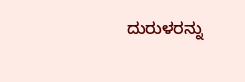ದುರುಳರನ್ನು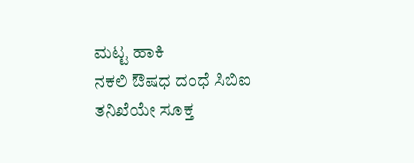ಮಟ್ಟ ಹಾಕಿ
ನಕಲಿ ಔಷಧ ದಂಧೆ ಸಿಬಿಐ ತನಿಖೆಯೇ ಸೂಕ್ತ